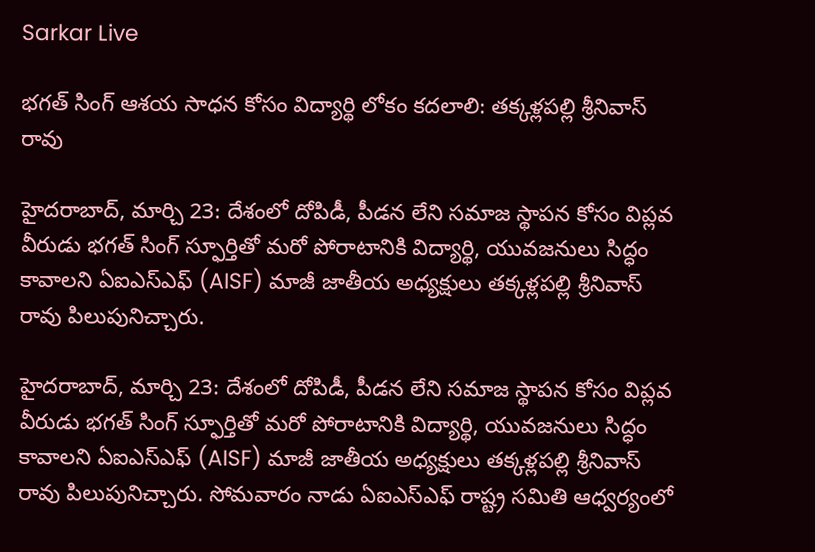Sarkar Live

భగత్ సింగ్ ఆశయ సాధన కోసం విద్యార్థి లోకం కదలాలి: తక్కళ్లపల్లి శ్రీనివాస్ రావు

హైదరాబాద్, మార్చి 23: దేశంలో దోపిడీ, పీడన లేని సమాజ స్థాపన కోసం విప్లవ వీరుడు భగత్ సింగ్ స్ఫూర్తితో మరో పోరాటానికి విద్యార్థి, యువజనులు సిద్ధం కావాలని ఏఐఎస్ఎఫ్ (AISF) మాజీ జాతీయ అధ్యక్షులు తక్కళ్లపల్లి శ్రీనివాస్ రావు పిలుపునిచ్చారు.

హైదరాబాద్, మార్చి 23: దేశంలో దోపిడీ, పీడన లేని సమాజ స్థాపన కోసం విప్లవ వీరుడు భగత్ సింగ్ స్ఫూర్తితో మరో పోరాటానికి విద్యార్థి, యువజనులు సిద్ధం కావాలని ఏఐఎస్ఎఫ్ (AISF) మాజీ జాతీయ అధ్యక్షులు తక్కళ్లపల్లి శ్రీనివాస్ రావు పిలుపునిచ్చారు. సోమవారం నాడు ఏఐఎస్ఎఫ్ రాష్ట్ర సమితి ఆధ్వర్యంలో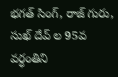భగత్ సింగ్, రాజ్ గురు, సుఖ్ దేవ్ ల 95వ వర్ధంతిని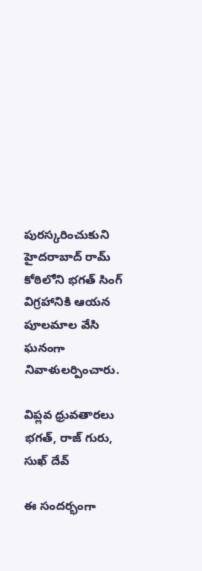పురస్కరించుకుని హైదరాబాద్ రామ్ కోఠిలోని భగత్ సింగ్ విగ్రహానికి ఆయన పూలమాల వేసి ఘనంగా నివాళులర్పించారు.

విప్లవ ధ్రువతారలు భగత్, రాజ్ గురు, సుఖ్ దేవ్

ఈ సందర్భంగా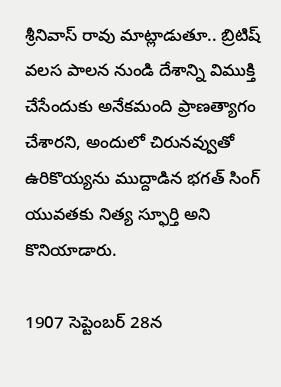శ్రీనివాస్ రావు మాట్లాడుతూ.. బ్రిటిష్ వలస పాలన నుండి దేశాన్ని విముక్తి చేసేందుకు అనేకమంది ప్రాణత్యాగం చేశారని, అందులో చిరునవ్వుతో ఉరికొయ్యను ముద్దాడిన భగత్ సింగ్ యువతకు నిత్య స్ఫూర్తి అని కొనియాడారు.

1907 సెప్టెంబర్ 28న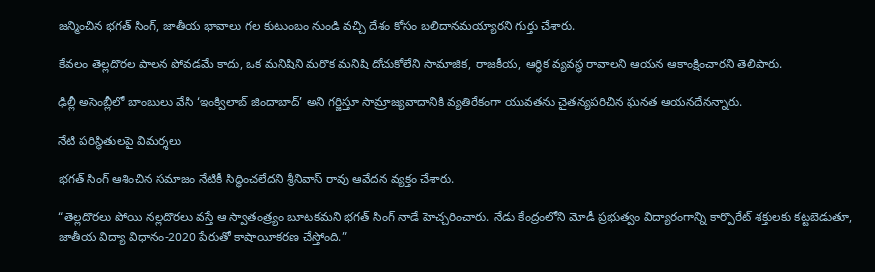జన్మించిన భగత్ సింగ్, జాతీయ భావాలు గల కుటుంబం నుండి వచ్చి దేశం కోసం బలిదానమయ్యారని గుర్తు చేశారు.

కేవలం తెల్లదొరల పాలన పోవడమే కాదు, ఒక మనిషిని మరొక మనిషి దోచుకోలేని సామాజిక, రాజకీయ, ఆర్థిక వ్యవస్థ రావాలని ఆయన ఆకాంక్షించారని తెలిపారు.

ఢిల్లీ అసెంబ్లీలో బాంబులు వేసి ‘ఇంక్విలాబ్ జిందాబాద్’ అని గర్జిస్తూ సామ్రాజ్యవాదానికి వ్యతిరేకంగా యువతను చైతన్యపరిచిన ఘనత ఆయనదేనన్నారు.

నేటి పరిస్థితులపై విమర్శలు

భగత్ సింగ్ ఆశించిన సమాజం నేటికీ సిద్ధించలేదని శ్రీనివాస్ రావు ఆవేదన వ్యక్తం చేశారు.

“తెల్లదొరలు పోయి నల్లదొరలు వస్తే ఆ స్వాతంత్ర్యం బూటకమని భగత్ సింగ్ నాడే హెచ్చరించారు. నేడు కేంద్రంలోని మోడీ ప్రభుత్వం విద్యారంగాన్ని కార్పొరేట్ శక్తులకు కట్టబెడుతూ, జాతీయ విద్యా విధానం-2020 పేరుతో కాషాయీకరణ చేస్తోంది.”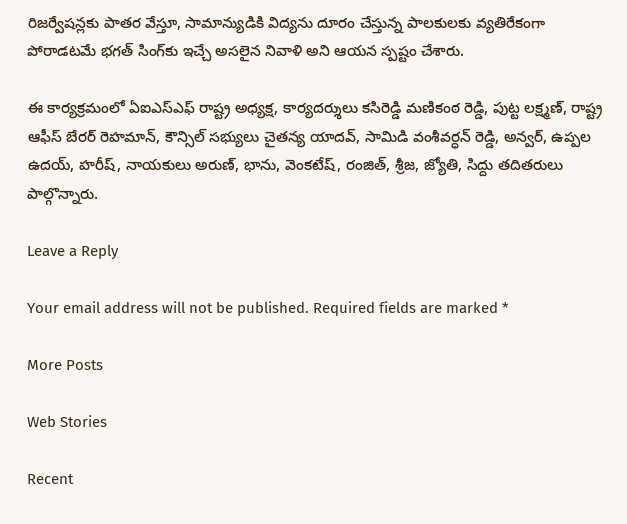రిజర్వేషన్లకు పాతర వేస్తూ, సామాన్యుడికి విద్యను దూరం చేస్తున్న పాలకులకు వ్యతిరేకంగా పోరాడటమే భగత్ సింగ్‌కు ఇచ్చే అసలైన నివాళి అని ఆయన స్పష్టం చేశారు.

ఈ కార్యక్రమంలో ఏఐఎస్ఎఫ్ రాష్ట్ర అధ్యక్ష, కార్యదర్శులు కసిరెడ్డి మణికంఠ రెడ్డి, పుట్ట లక్ష్మణ్, రాష్ట్ర ఆఫీస్ బేరర్ రెహమాన్, కౌన్సిల్ సభ్యులు చైతన్య యాదవ్, సామిడి వంశీవర్ధన్ రెడ్డి, అన్వర్, ఉప్పల ఉదయ్, హరీష్, నాయకులు అరుణ్, భాను, వెంకటేష్, రంజిత్, శ్రీజ, జ్యోతి, సిద్దు తదితరులు పాల్గొన్నారు.

Leave a Reply

Your email address will not be published. Required fields are marked *

More Posts

Web Stories

Recent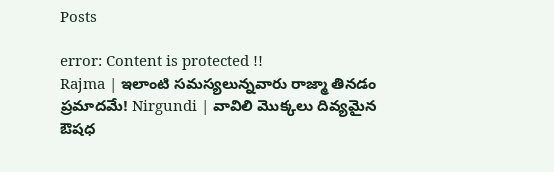Posts

error: Content is protected !!
Rajma | ఇలాంటి సమస్యలున్నవారు రాజ్మా తినడం ప్రమాదమే! Nirgundi | వావిలి మొక్కలు దివ్యమైన ఔషధ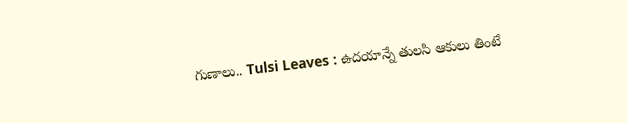గుణాలు.. Tulsi Leaves : ఉదయాన్నే తులసి ఆకులు తింటే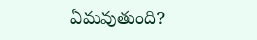ఏమవుతుంది?